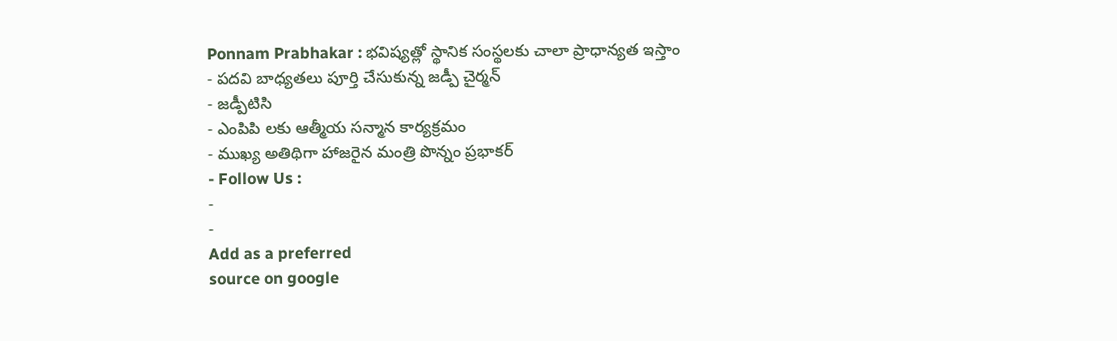Ponnam Prabhakar : భవిష్యత్లో స్థానిక సంస్థలకు చాలా ప్రాధాన్యత ఇస్తాం
- పదవి బాధ్యతలు పూర్తి చేసుకున్న జడ్పీ చైర్మన్
- జడ్పీటిసి
- ఎంపిపి లకు ఆత్మీయ సన్మాన కార్యక్రమం
- ముఖ్య అతిథిగా హాజరైన మంత్రి పొన్నం ప్రభాకర్
- Follow Us :
-
-
Add as a preferred
source on google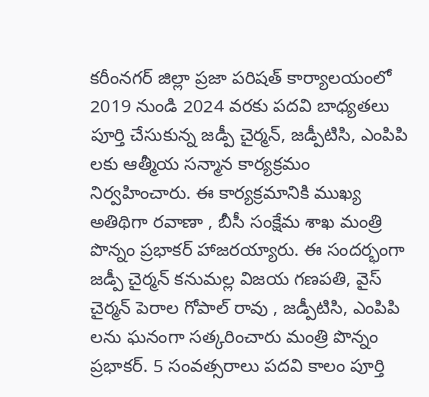కరీంనగర్ జిల్లా ప్రజా పరిషత్ కార్యాలయంలో 2019 నుండి 2024 వరకు పదవి బాధ్యతలు పూర్తి చేసుకున్న జడ్పీ చైర్మన్, జడ్పీటిసి, ఎంపిపి లకు ఆత్మీయ సన్మాన కార్యక్రమం నిర్వహించారు. ఈ కార్యక్రమానికి ముఖ్య అతిథిగా రవాణా , బీసీ సంక్షేమ శాఖ మంత్రి పొన్నం ప్రభాకర్ హాజరయ్యారు. ఈ సందర్భంగా జడ్పీ చైర్మన్ కనుమల్ల విజయ గణపతి, వైస్ చైర్మన్ పెరాల గోపాల్ రావు , జడ్పీటిసి, ఎంపిపి లను ఘనంగా సత్కరించారు మంత్రి పొన్నం ప్రభాకర్. 5 సంవత్సరాలు పదవి కాలం పూర్తి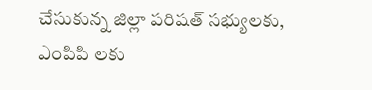చేసుకున్న జిల్లా పరిషత్ సభ్యులకు, ఎంపిపి లకు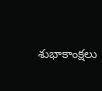శుభాకాంక్షలు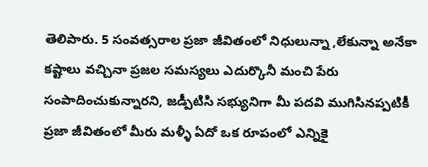తెలిపారు. 5 సంవత్సరాల ప్రజా జీవితంలో నిధులున్నా ,లేకున్నా అనేకా కష్టాలు వచ్చినా ప్రజల సమస్యలు ఎదుర్కొనీ మంచి పేరు సంపాదించుకున్నారని, జడ్పీటిసి సభ్యునిగా మీ పదవి ముగిసినప్పటికీ ప్రజా జీవితంలో మీరు మళ్ళీ ఏదో ఒక రూపంలో ఎన్నికై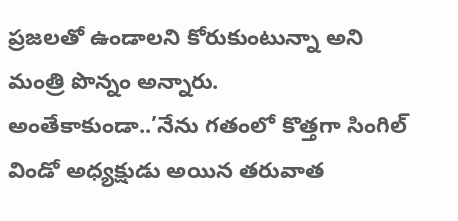ప్రజలతో ఉండాలని కోరుకుంటున్నా అని మంత్రి పొన్నం అన్నారు.
అంతేకాకుండా..’నేను గతంలో కొత్తగా సింగిల్ విండో అధ్యక్షుడు అయిన తరువాత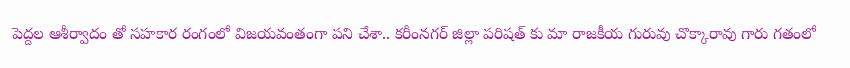పెద్దల ఆశీర్వాదం తో సహకార రంగంలో విజయవంతంగా పని చేశా.. కరీంనగర్ జిల్లా పరిషత్ కు మా రాజకీయ గురువు చొక్కారావు గారు గతంలో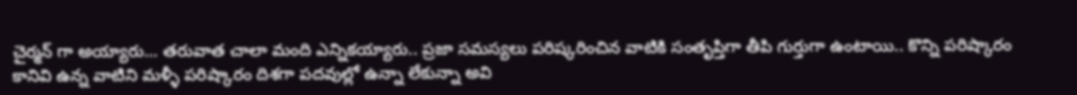చైర్మన్ గా అయ్యారు… తరువాత చాలా మంది ఎన్నికయ్యారు.. ప్రజా సమస్యలు పరిష్కరించిన వాటికి సంతృప్తిగా తీపి గుర్తుగా ఉంటాయి.. కొన్ని పరిష్కారం కానివి ఉన్న వాటిని మళ్ళీ పరిష్కారం దిశగా పదవుల్లో ఉన్నా లేకున్నా అవి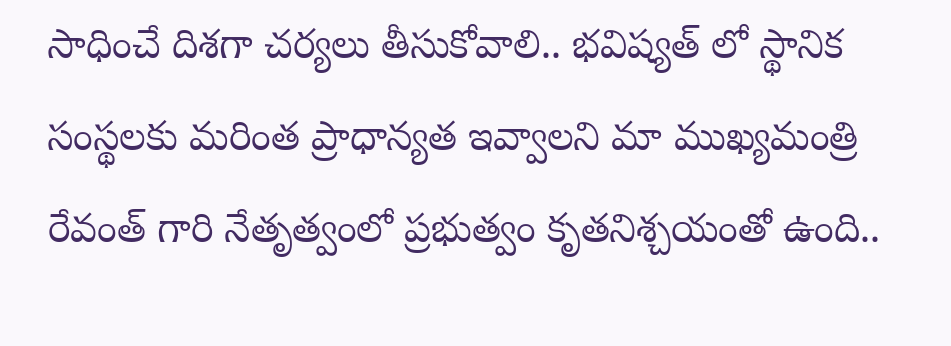సాధించే దిశగా చర్యలు తీసుకోవాలి.. భవిష్యత్ లో స్థానిక సంస్థలకు మరింత ప్రాధాన్యత ఇవ్వాలని మా ముఖ్యమంత్రి రేవంత్ గారి నేతృత్వంలో ప్రభుత్వం కృతనిశ్చయంతో ఉంది..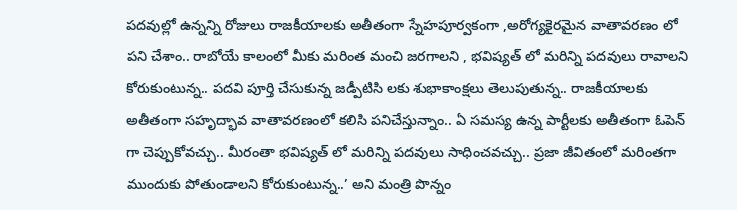పదవుల్లో ఉన్నన్ని రోజులు రాజకీయాలకు అతీతంగా స్నేహపూర్వకంగా ,అరోగ్యకైరమైన వాతావరణం లో పని చేశాం.. రాబోయే కాలంలో మీకు మరింత మంచి జరగాలని , భవిష్యత్ లో మరిన్ని పదవులు రావాలని కోరుకుంటున్న.. పదవి పూర్తి చేసుకున్న జడ్పీటిసి లకు శుభాకాంక్షలు తెలుపుతున్న.. రాజకీయాలకు అతీతంగా సహృద్భావ వాతావరణంలో కలిసి పనిచేస్తున్నాం.. ఏ సమస్య ఉన్న పార్టీలకు అతీతంగా ఓపెన్ గా చెప్పుకోవచ్చు.. మీరంతా భవిష్యత్ లో మరిన్ని పదవులు సాధించవచ్చు.. ప్రజా జీవితంలో మరింతగా ముందుకు పోతుండాలని కోరుకుంటున్న..’ అని మంత్రి పొన్నం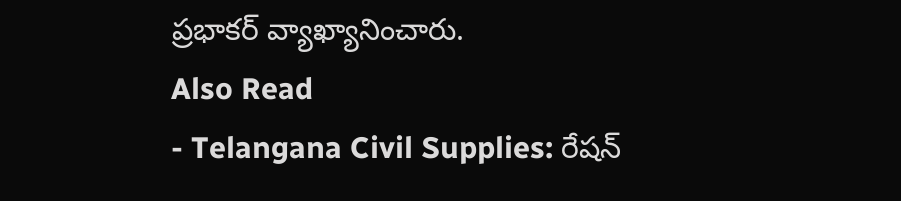ప్రభాకర్ వ్యాఖ్యానించారు.
Also Read
- Telangana Civil Supplies: రేషన్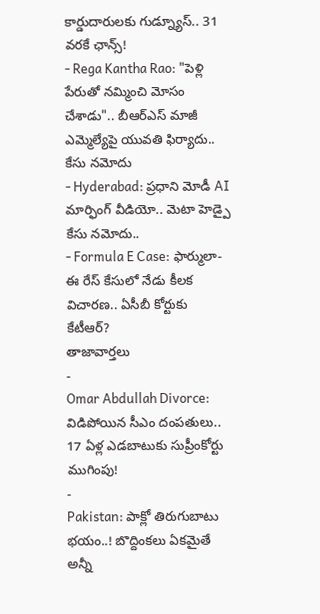కార్డుదారులకు గుడ్న్యూస్.. 31 వరకే ఛాన్స్!
- Rega Kantha Rao: "పెళ్లి పేరుతో నమ్మించి మోసం చేశాడు".. బీఆర్ఎస్ మాజీ ఎమ్మెల్యేపై యువతి ఫిర్యాదు.. కేసు నమోదు
- Hyderabad: ప్రధాని మోడీ AI మార్ఫింగ్ వీడియో.. మెటా హెడ్పై కేసు నమోదు..
- Formula E Case: ఫార్ములా-ఈ రేస్ కేసులో నేడు కీలక విచారణ.. ఏసీబీ కోర్టుకు కేటీఆర్?
తాజావార్తలు
-
Omar Abdullah Divorce: విడిపోయిన సీఎం దంపతులు.. 17 ఏళ్ల ఎడబాటుకు సుప్రీంకోర్టు ముగింపు!
-
Pakistan: పాక్లో తిరుగుబాటు భయం..! బొద్దింకలు ఏకమైతే అన్నీ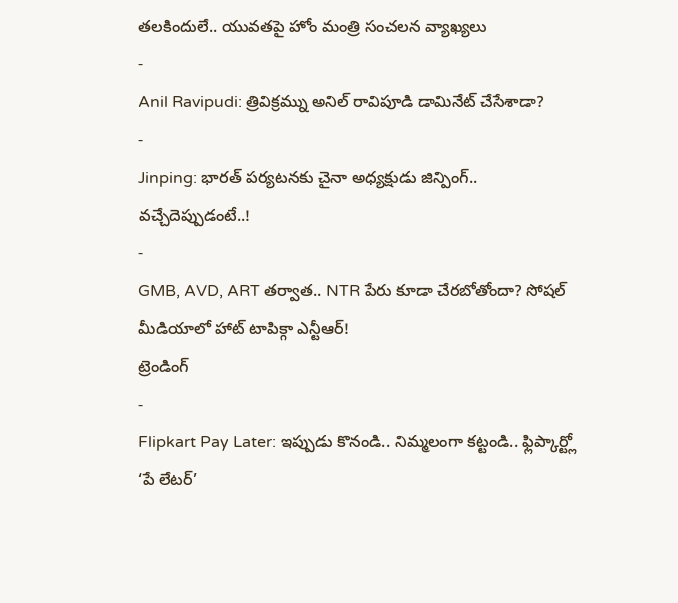తలకిందులే.. యువతపై హోం మంత్రి సంచలన వ్యాఖ్యలు
-
Anil Ravipudi: త్రివిక్రమ్ను అనిల్ రావిపూడి డామినేట్ చేసేశాడా?
-
Jinping: భారత్ పర్యటనకు చైనా అధ్యక్షుడు జిన్పింగ్.. వచ్చేదెప్పుడంటే..!
-
GMB, AVD, ART తర్వాత.. NTR పేరు కూడా చేరబోతోందా? సోషల్ మీడియాలో హాట్ టాపిక్గా ఎన్టీఆర్!
ట్రెండింగ్
-
Flipkart Pay Later: ఇప్పుడు కొనండి.. నిమ్మలంగా కట్టండి.. ఫ్లిప్కార్ట్లో ‘పే లేటర్’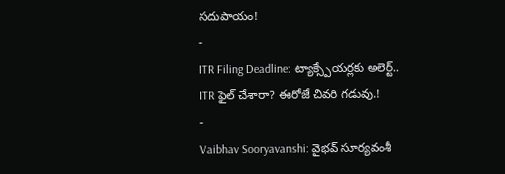సదుపాయం!
-
ITR Filing Deadline: ట్యాక్స్పేయర్లకు అలెర్ట్.. ITR ఫైల్ చేశారా? ఈరోజే చివరి గడువు.!
-
Vaibhav Sooryavanshi: వైభవ్ సూర్యవంశీ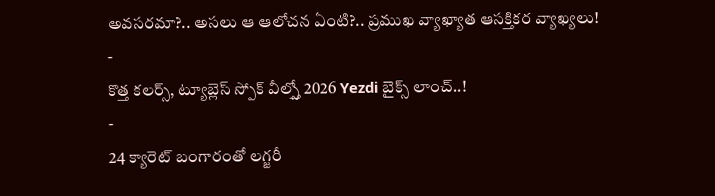అవసరమా?.. అసలు ఆ ఆలోచన ఏంటి?.. ప్రముఖ వ్యాఖ్యాత ఆసక్తికర వ్యాఖ్యలు!
-
కొత్త కలర్స్, ట్యూబ్లెస్ స్పోక్ వీల్స్తో 2026 Yezdi బైక్స్ లాంచ్..!
-
24 క్యారెట్ బంగారంతో లగ్జరీ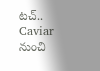టచ్.. Caviar నుంచి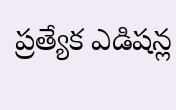ప్రత్యేక ఎడిషన్ల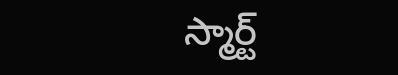స్మార్ట్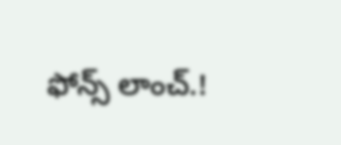ఫోన్స్ లాంచ్.!